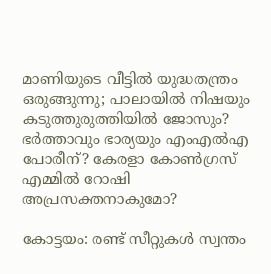മാണിയുടെ വീട്ടില്‍ യുദ്ധതന്ത്രം ഒരുങ്ങുന്നു; പാലായില്‍ നിഷയും കടുത്തുരുത്തിയില്‍ ജോസും? ഭര്‍ത്താവും ഭാര്യയും എംഎല്‍എ പോരീന്? കേരളാ കോണ്‍ഗ്രസ് എമ്മില്‍ റോഷി അപ്രസക്തനാകുമോ?

കോട്ടയം: രണ്ട് സീറ്റുകള്‍ സ്വന്തം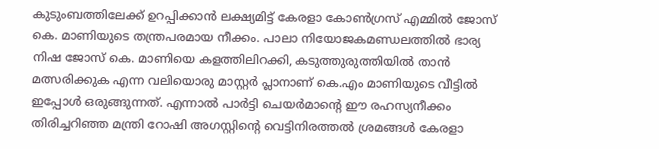കുടുംബത്തിലേക്ക് ഉറപ്പിക്കാന്‍ ലക്ഷ്യമിട്ട് കേരളാ കോണ്‍ഗ്രസ് എമ്മില്‍ ജോസ് കെ. മാണിയുടെ തന്ത്രപരമായ നീക്കം. പാലാ നിയോജകമണ്ഡലത്തില്‍ ഭാര്യ നിഷ ജോസ് കെ. മാണിയെ കളത്തിലിറക്കി, കടുത്തുരുത്തിയില്‍ താന്‍ മത്സരിക്കുക എന്ന വലിയൊരു മാസ്റ്റര്‍ പ്ലാനാണ് കെ.എം മാണിയുടെ വീട്ടില്‍ ഇപ്പോള്‍ ഒരുങ്ങുന്നത്. എന്നാല്‍ പാര്‍ട്ടി ചെയര്‍മാന്റെ ഈ രഹസ്യനീക്കം തിരിച്ചറിഞ്ഞ മന്ത്രി റോഷി അഗസ്റ്റിന്റെ വെട്ടിനിരത്തല്‍ ശ്രമങ്ങള്‍ കേരളാ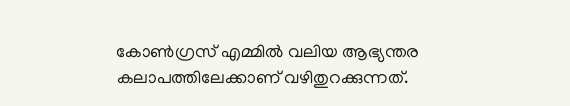കോണ്‍ഗ്രസ് എമ്മില്‍ വലിയ ആഭ്യന്തര കലാപത്തിലേക്കാണ് വഴിതുറക്കുന്നത്.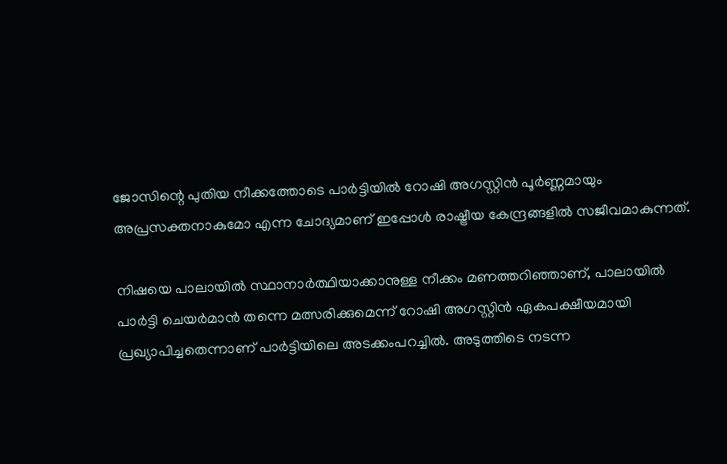ജോസിന്റെ പുതിയ നീക്കത്തോടെ പാര്‍ട്ടിയില്‍ റോഷി അഗസ്റ്റിന്‍ പൂര്‍ണ്ണമായും അപ്രസക്തനാകുമോ എന്ന ചോദ്യമാണ് ഇപ്പോള്‍ രാഷ്ട്രീയ കേന്ദ്രങ്ങളില്‍ സജീവമാകുന്നത്.

നിഷയെ പാലായില്‍ സ്ഥാനാര്‍ത്ഥിയാക്കാനുള്ള നീക്കം മണത്തറിഞ്ഞാണ്, പാലായില്‍ പാര്‍ട്ടി ചെയര്‍മാന്‍ തന്നെ മത്സരിക്കുമെന്ന് റോഷി അഗസ്റ്റിന്‍ ഏകപക്ഷീയമായി പ്രഖ്യാപിച്ചതെന്നാണ് പാര്‍ട്ടിയിലെ അടക്കംപറച്ചില്‍. അടുത്തിടെ നടന്ന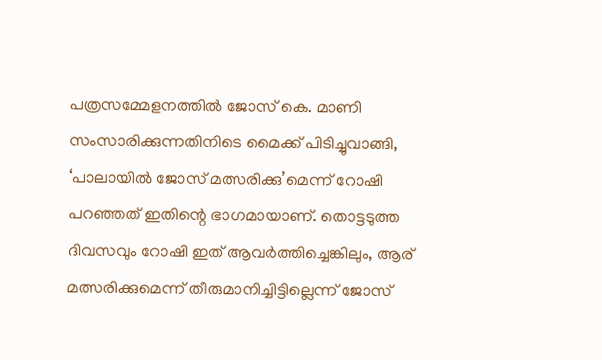പത്രസമ്മേളനത്തില്‍ ജോസ് കെ. മാണി സംസാരിക്കുന്നതിനിടെ മൈക്ക് പിടിച്ചുവാങ്ങി, ‘പാലായില്‍ ജോസ് മത്സരിക്കു’മെന്ന് റോഷി പറഞ്ഞത് ഇതിന്റെ ഭാഗമായാണ്. തൊട്ടടുത്ത ദിവസവും റോഷി ഇത് ആവര്‍ത്തിച്ചെങ്കിലും, ആര് മത്സരിക്കുമെന്ന് തീരുമാനിച്ചിട്ടില്ലെന്ന് ജോസ്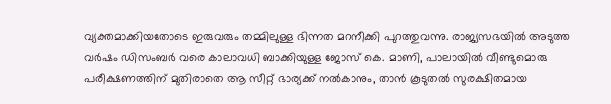വ്യക്തമാക്കിയതോടെ ഇരുവരും തമ്മിലുള്ള ഭിന്നത മറനീക്കി പുറത്തുവന്നു. രാജ്യസഭയില്‍ അടുത്ത വര്‍ഷം ഡിസംബര്‍ വരെ കാലാവധി ബാക്കിയുള്ള ജോസ് കെ. മാണി, പാലായില്‍ വീണ്ടുമൊരു പരീക്ഷണത്തിന് മുതിരാതെ ആ സീറ്റ് ഭാര്യക്ക് നല്‍കാനും, താന്‍ കൂടുതല്‍ സുരക്ഷിതമായ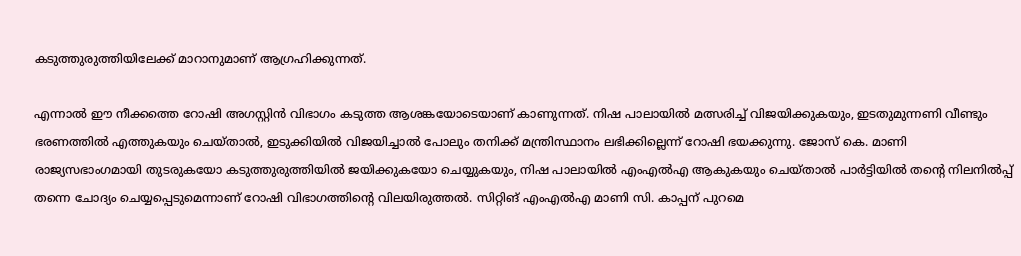കടുത്തുരുത്തിയിലേക്ക് മാറാനുമാണ് ആഗ്രഹിക്കുന്നത്.

എന്നാല്‍ ഈ നീക്കത്തെ റോഷി അഗസ്റ്റിന്‍ വിഭാഗം കടുത്ത ആശങ്കയോടെയാണ് കാണുന്നത്. നിഷ പാലായില്‍ മത്സരിച്ച് വിജയിക്കുകയും, ഇടതുമുന്നണി വീണ്ടും ഭരണത്തില്‍ എത്തുകയും ചെയ്താല്‍, ഇടുക്കിയില്‍ വിജയിച്ചാല്‍ പോലും തനിക്ക് മന്ത്രിസ്ഥാനം ലഭിക്കില്ലെന്ന് റോഷി ഭയക്കുന്നു. ജോസ് കെ. മാണി രാജ്യസഭാംഗമായി തുടരുകയോ കടുത്തുരുത്തിയില്‍ ജയിക്കുകയോ ചെയ്യുകയും, നിഷ പാലായില്‍ എംഎല്‍എ ആകുകയും ചെയ്താല്‍ പാര്‍ട്ടിയില്‍ തന്റെ നിലനില്‍പ്പ് തന്നെ ചോദ്യം ചെയ്യപ്പെടുമെന്നാണ് റോഷി വിഭാഗത്തിന്റെ വിലയിരുത്തല്‍. സിറ്റിങ് എംഎല്‍എ മാണി സി. കാപ്പന് പുറമെ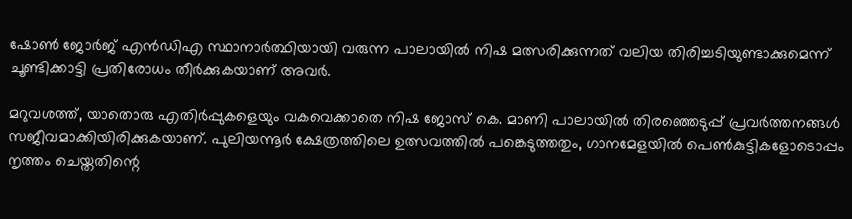ഷോണ്‍ ജോര്‍ജ് എന്‍ഡിഎ സ്ഥാനാര്‍ത്ഥിയായി വരുന്ന പാലായില്‍ നിഷ മത്സരിക്കുന്നത് വലിയ തിരിച്ചടിയുണ്ടാക്കുമെന്ന് ചൂണ്ടിക്കാട്ടി പ്രതിരോധം തീര്‍ക്കുകയാണ് അവര്‍.

മറുവശത്ത്, യാതൊരു എതിര്‍പ്പുകളെയും വകവെക്കാതെ നിഷ ജോസ് കെ. മാണി പാലായില്‍ തിരഞ്ഞെടുപ്പ് പ്രവര്‍ത്തനങ്ങള്‍ സജീവമാക്കിയിരിക്കുകയാണ്. പുലിയന്നൂര്‍ ക്ഷേത്രത്തിലെ ഉത്സവത്തില്‍ പങ്കെടുത്തതും, ഗാനമേളയില്‍ പെണ്‍കുട്ടികളോടൊപ്പം നൃത്തം ചെയ്തതിന്റെ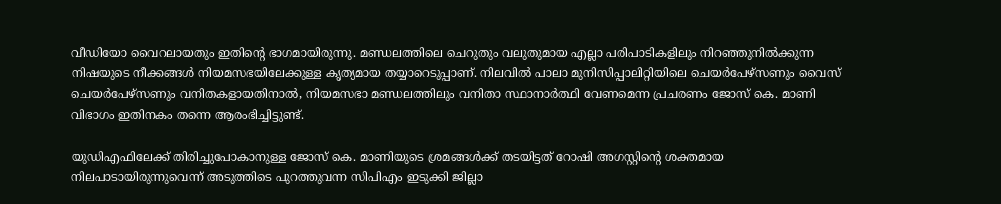വീഡിയോ വൈറലായതും ഇതിന്റെ ഭാഗമായിരുന്നു. മണ്ഡലത്തിലെ ചെറുതും വലുതുമായ എല്ലാ പരിപാടികളിലും നിറഞ്ഞുനില്‍ക്കുന്ന നിഷയുടെ നീക്കങ്ങള്‍ നിയമസഭയിലേക്കുള്ള കൃത്യമായ തയ്യാറെടുപ്പാണ്. നിലവില്‍ പാലാ മുനിസിപ്പാലിറ്റിയിലെ ചെയര്‍പേഴ്‌സണും വൈസ് ചെയര്‍പേഴ്‌സണും വനിതകളായതിനാല്‍, നിയമസഭാ മണ്ഡലത്തിലും വനിതാ സ്ഥാനാര്‍ത്ഥി വേണമെന്ന പ്രചരണം ജോസ് കെ. മാണി വിഭാഗം ഇതിനകം തന്നെ ആരംഭിച്ചിട്ടുണ്ട്.

യുഡിഎഫിലേക്ക് തിരിച്ചുപോകാനുള്ള ജോസ് കെ. മാണിയുടെ ശ്രമങ്ങള്‍ക്ക് തടയിട്ടത് റോഷി അഗസ്റ്റിന്റെ ശക്തമായ നിലപാടായിരുന്നുവെന്ന് അടുത്തിടെ പുറത്തുവന്ന സിപിഎം ഇടുക്കി ജില്ലാ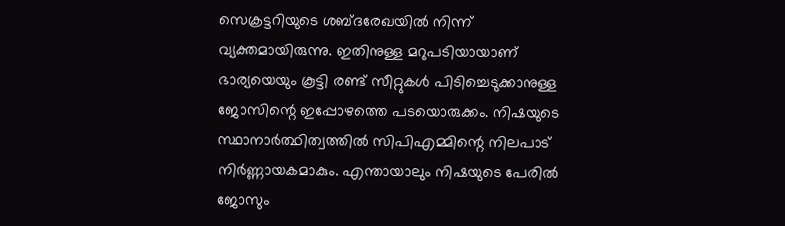സെക്രട്ടറിയുടെ ശബ്ദരേഖയില്‍ നിന്ന് വ്യക്തമായിരുന്നു. ഇതിനുള്ള മറുപടിയായാണ് ഭാര്യയെയും കൂട്ടി രണ്ട് സീറ്റുകള്‍ പിടിച്ചെടുക്കാനുള്ള ജോസിന്റെ ഇപ്പോഴത്തെ പടയൊരുക്കം. നിഷയുടെ സ്ഥാനാര്‍ത്ഥിത്വത്തില്‍ സിപിഎമ്മിന്റെ നിലപാട് നിര്‍ണ്ണായകമാകും. എന്തായാലും നിഷയുടെ പേരില്‍ ജോസും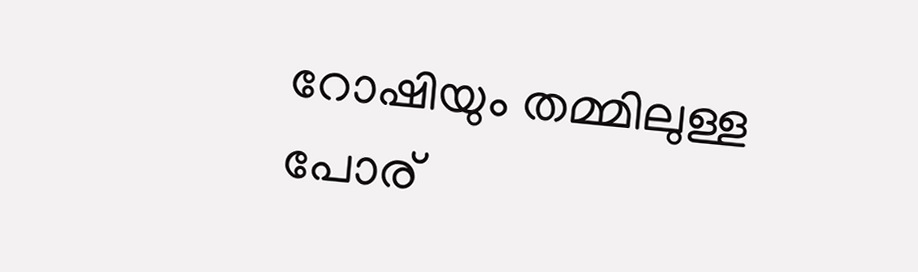റോഷിയും തമ്മിലുള്ള പോര്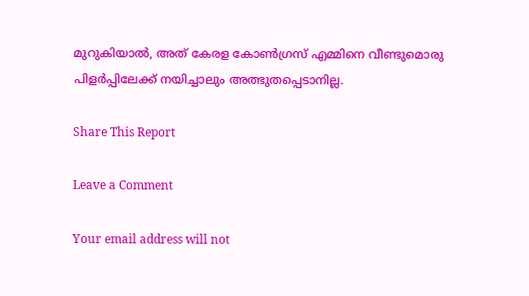മുറുകിയാല്‍, അത് കേരള കോണ്‍ഗ്രസ് എമ്മിനെ വീണ്ടുമൊരു പിളര്‍പ്പിലേക്ക് നയിച്ചാലും അത്ഭുതപ്പെടാനില്ല.

Share This Report

Leave a Comment

Your email address will not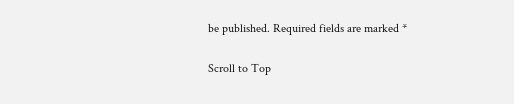be published. Required fields are marked *

Scroll to Top